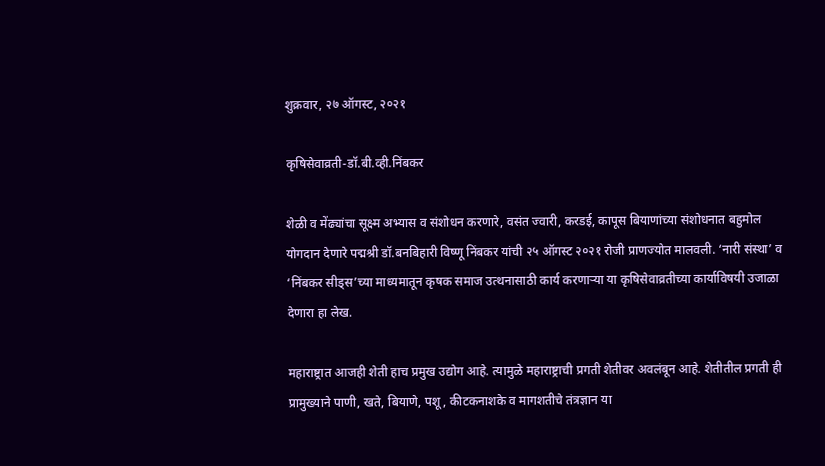शुक्रवार, २७ ऑगस्ट, २०२१

कृषिसेवाव्रती-डॉ.बी.व्ही.निंबकर

शेळी व मेंढ्यांचा सूक्ष्म अभ्यास व संशोधन करणारे, वसंत ज्वारी, करडई, कापूस बियाणांच्या संशोधनात बहुमोल योगदान देणारे पद्मश्री डॉ.बनबिहारी विष्णू निंबकर यांची २५ ऑगस्ट २०२१ रोजी प्राणज्योत मालवली. ‘नारी संस्था’ व ‘निंबकर सीड्स’च्या माध्यमातून कृषक समाज उत्थनासाठी कार्य करणाऱ्या या कृषिसेवाव्रतीच्या कार्याविषयी उजाळा देणारा हा लेख.

महाराष्ट्रात आजही शेती हाच प्रमुख उद्योग आहे. त्यामुळे महाराष्ट्राची प्रगती शेतीवर अवलंबून आहे. शेतीतील प्रगती ही प्रामुख्याने पाणी, खते, बियाणे, पशू, कीटकनाशके व मागशतीचे तंत्रज्ञान या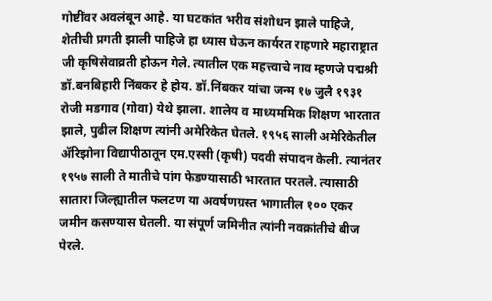गोष्टींवर अवलंबून आहे. या घटकांत भरीव संशोधन झाले पाहिजे, शेतीची प्रगती झाली पाहिजे हा ध्यास घेऊन कार्यरत राहणारे महाराष्ट्रात जी कृषिसेवाव्रती होऊन गेले. त्यातील एक महत्त्वाचे नाव म्हणजे पद्मश्री डॉ.बनबिहारी निंबकर हे होय. डॉ.निंबकर यांचा जन्म १७ जुलै १९३१ रोजी मडगाव (गोवा) येथे झाला. शालेय व माध्यममिक शिक्षण भारतात झाले, पुढील शिक्षण त्यांनी अमेरिकेत घेतले. १९५६ साली अमेरिकेतील ॲरिझोना विद्यापीठातून एम.एस्सी (कृषी) पदवी संपादन केली. त्यानंतर १९५७ साली ते मातीचे पांग फेडण्यासाठी भारतात परतले. त्यासाठी सातारा जिल्ह्यातील फलटण या अवर्षणग्रस्त भागातील १०० एकर जमीन कसण्यास घेतली. या संपूर्ण जमिनीत त्यांनी नवक्रांतीचे बीज पेरले.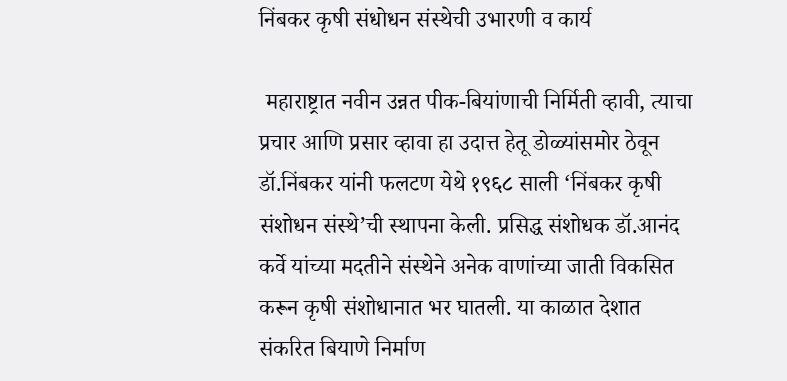निंबकर कृषी संधोधन संस्थेची उभारणी व कार्य

 महाराष्ट्रात नवीन उन्नत पीक-बियांणाची निर्मिती व्हावी, त्याचा प्रचार आणि प्रसार व्हावा हा उदात्त हेतू डोळ्यांसमोर ठेवून डॉ.निंबकर यांनी फलटण येथे १९६८ साली ‘निंबकर कृषी संशोधन संस्थे’ची स्थापना केली. प्रसिद्ध संशोधक डॉ.आनंद कर्वे यांच्या मदतीने संस्थेने अनेक वाणांच्या जाती विकसित करून कृषी संशोधानात भर घातली. या काळात देशात संकरित बियाणे निर्माण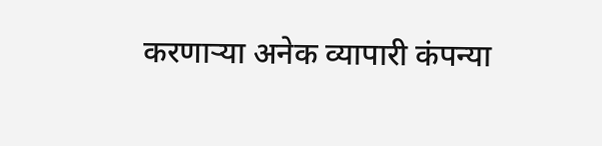करणाऱ्या अनेक व्यापारी कंपन्या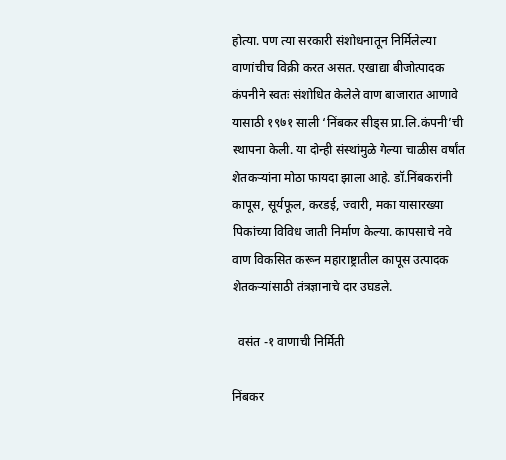होत्या. पण त्या सरकारी संशोधनातून निर्मिलेल्या वाणांचीच विक्री करत असत. एखाद्या बीजोत्पादक कंपनीने स्वतः संशोधित केलेले वाण बाजारात आणावे यासाठी १९७१ साली ‘निंबकर सीड्स प्रा.लि.कंपनी’ची स्थापना केली. या दोन्ही संस्थांमुळे गेल्या चाळीस वर्षांत शेतकऱ्यांना मोठा फायदा झाला आहे. डॉ.निंबकरांनी कापूस, सूर्यफूल, करडई, ज्वारी, मका यासारख्या पिकांच्या विविध जाती निर्माण केल्या. कापसाचे नवे वाण विकसित करून महाराष्ट्रातील कापूस उत्पादक शेतकऱ्यांसाठी तंत्रज्ञानाचे दार उघडले.

  वसंत -१ वाणाची निर्मिती

निंबकर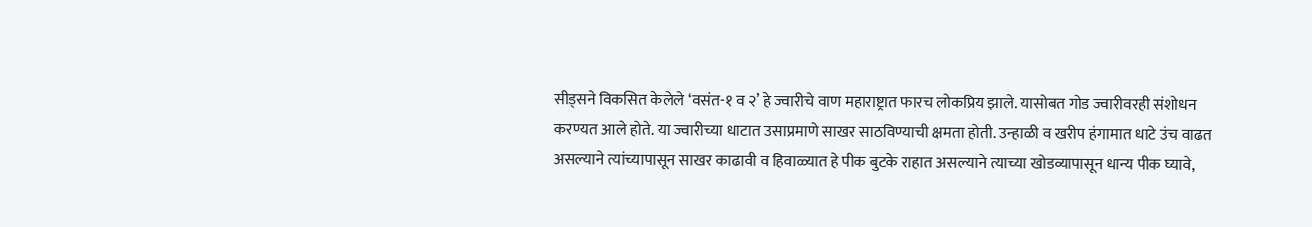सीड्सने विकसित केलेले ‘वसंत-१ व २’ हे ज्वारीचे वाण महाराष्ट्रात फारच लोकप्रिय झाले. यासोबत गोड ज्वारीवरही संशोधन करण्यत आले होते. या ज्वारीच्या धाटात उसाप्रमाणे साखर साठविण्याची क्षमता होती. उन्हाळी व खरीप हंगामात धाटे उंच वाढत असल्याने त्यांच्यापासून साखर काढावी व हिवाळ्यात हे पीक बुटके राहात असल्याने त्याच्या खोडव्यापासून धान्य पीक घ्यावे,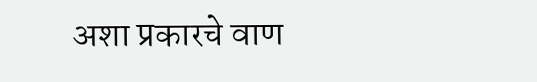अशा प्रकारचे वाण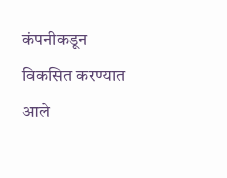कंपनीकडून विकसित करण्यात आले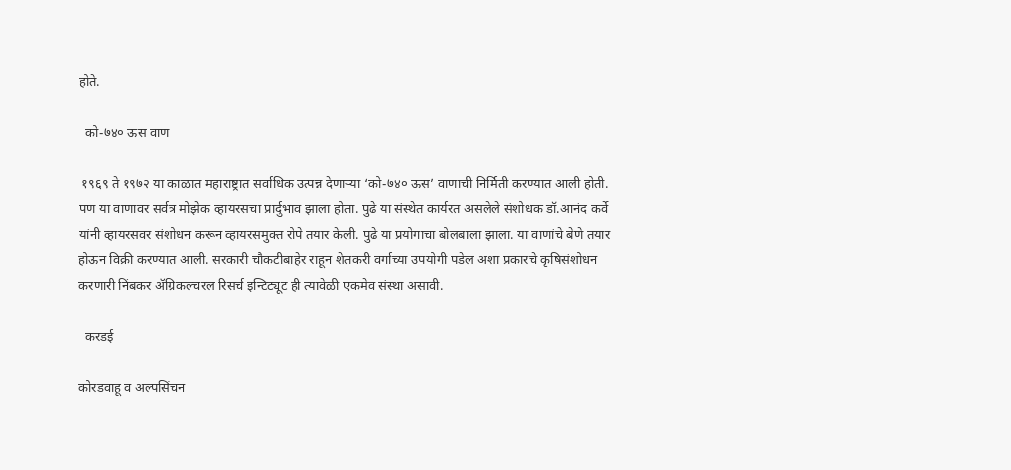होते.

  को-७४० ऊस वाण

 १९६९ ते १९७२ या काळात महाराष्ट्रात सर्वाधिक उत्पन्न देणाऱ्या ‘को-७४० ऊस’ वाणाची निर्मिती करण्यात आली होती. पण या वाणावर सर्वत्र मोझेक व्हायरसचा प्रार्दुभाव झाला होता. पुढे या संस्थेत कार्यरत असलेले संशोधक डॉ.आनंद कर्वे यांनी व्हायरसवर संशोधन करून व्हायरसमुक्त रोपे तयार केली. पुढे या प्रयोगाचा बोलबाला झाला. या वाणांचे बेणे तयार होऊन विक्री करण्यात आली. सरकारी चौकटीबाहेर राहून शेतकरी वर्गाच्या उपयोगी पडेल अशा प्रकारचे कृषिसंशोधन करणारी निंबकर ॲग्रिकल्चरल रिसर्च इन्टिट्यूट ही त्यावेळी एकमेव संस्था असावी.

  करडई

कोरडवाहू व अल्पसिंचन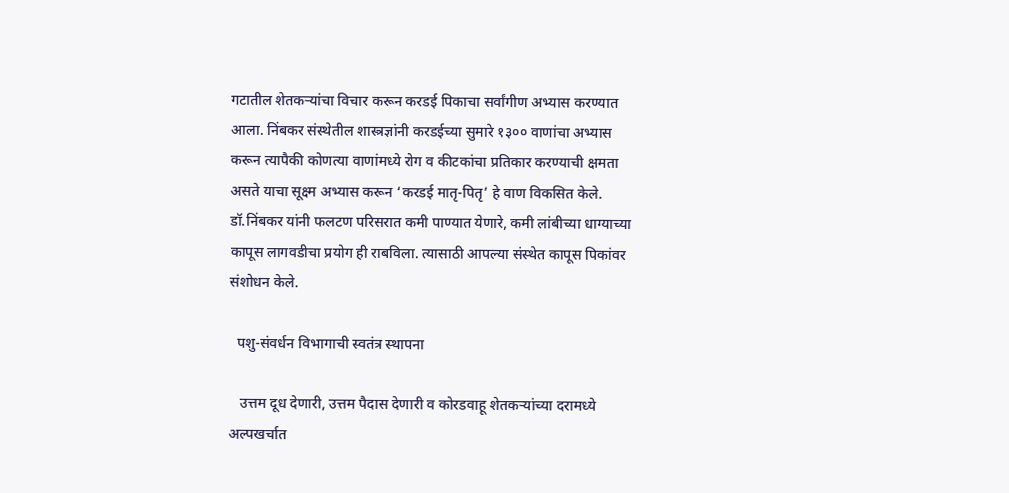गटातील शेतकऱ्यांचा विचार करून करडई पिकाचा सर्वांगीण अभ्यास करण्यात आला. निंबकर संस्थेतील शास्त्रज्ञांनी करडईच्या सुमारे १३०० वाणांचा अभ्यास करून त्यापैकी कोणत्या वाणांमध्ये रोग व कीटकांचा प्रतिकार करण्याची क्षमता असते याचा सूक्ष्म अभ्यास करून ‘करडई मातृ-पितृ’ हे वाण विकसित केले. डॉ.निंबकर यांनी फलटण परिसरात कमी पाण्यात येणारे, कमी लांबीच्या धाग्याच्या कापूस लागवडीचा प्रयोग ही राबविला. त्यासाठी आपल्या संस्थेत कापूस पिकांवर संशोधन केले.

  पशु-संवर्धन विभागाची स्वतंत्र स्थापना

   उत्तम दूध देणारी, उत्तम पैदास देणारी व कोरडवाहू शेतकऱ्यांच्या दरामध्ये अल्पखर्चात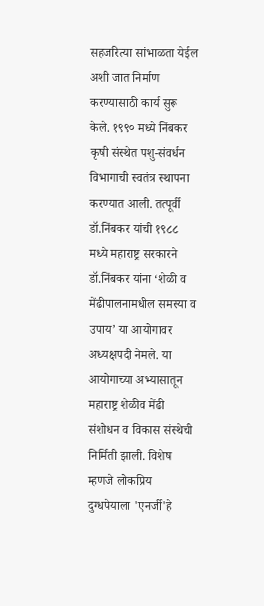सहजरित्या सांभाळता येईल अशी जात निर्माण करण्यासाठी कार्य सुरू केले. १९९० मध्ये निंबकर कृषी संस्थेत पशु-संवर्धन विभागाची स्वतंत्र स्थापना करण्यात आली. तत्पूर्वी डॉ.निंबकर यांची १९८८ मध्ये महाराष्ट्र सरकारने डॉ.निंबकर यांना ‘शेळी व मेंढीपालनामधील समस्या व उपाय’ या आयोगावर अध्यक्षपदी नेमले. या आयोगाच्या अभ्यासातून महाराष्ट्र शेळीव मेंढी संशोधन व विकास संस्थेची निर्मिती झाली. विशेष म्हणजे लोकप्रिय दुग्धपेयाला 'एनर्जी'हे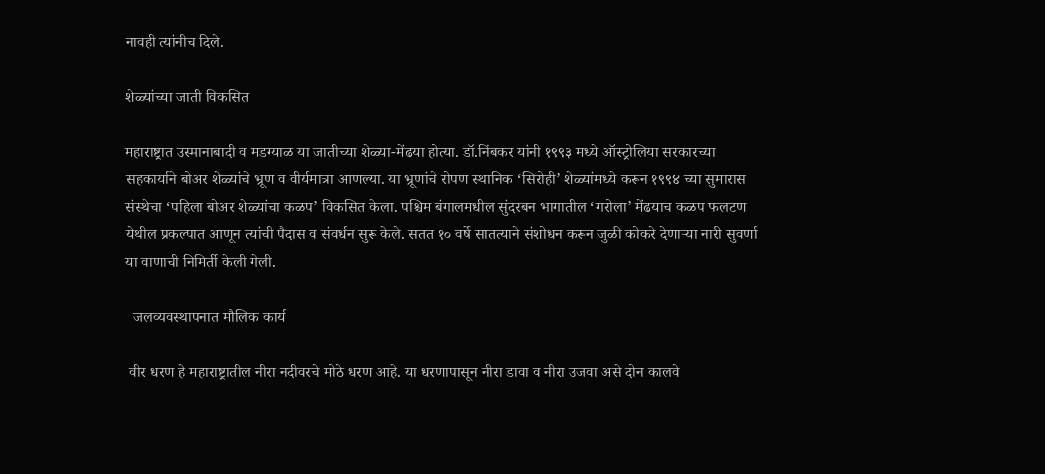नावही त्यांनीच दिले.

शेळ्यांच्या जाती विकसित

महाराष्ट्रात उस्मानाबादी व मडग्याळ या जातीच्या शेळ्या-मेंढया होत्या. डॉ.निंबकर यांनी १९९३ मध्ये ऑस्ट्रोलिया सरकारच्या सहकार्याने बोअर शेळ्यांचे भ्रूण व वीर्यमात्रा आणल्या. या भ्रूणांचे रोपण स्थानिक ‘सिरोही’ शेळ्यांमध्ये करून १९९४ च्या सुमारास संस्थेचा ‘पहिला बोअर शेळ्यांचा कळप’ विकसित केला. पश्चिम बंगालमधील सुंदरबन भागातील ‘गरोला’ मेंढयाच कळप फलटण येथील प्रकल्पात आणून त्यांची पैदास व संवर्धन सुरू केले. सतत १० वर्षे सातत्याने संशोधन करून जुळी कोकरे देणाऱ्या नारी सुवर्णा या वाणाची निमिर्ती केली गेली.

  जलव्यवस्थापनात मौलिक कार्य

 वीर धरण हे महाराष्ट्रातील नीरा नदीवरचे मोठे धरण आहे. या धरणापासून नीरा डावा व नीरा उजवा असे दोन कालवे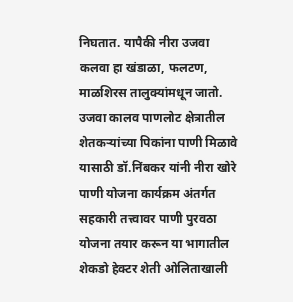निघतात. यापैकी नीरा उजवा कलवा हा खंडाळा, फलटण, माळशिरस तालुक्यांमधून जातो. उजवा कालव पाणलोट क्षेत्रातील शेतकऱ्यांच्या पिकांना पाणी मिळावे यासाठी डॉ.निंबकर यांनी नीरा खोरे पाणी योजना कार्यक्रम अंतर्गत सहकारी तत्त्वावर पाणी पुरवठा योजना तयार करून या भागातील शेकडो हेक्टर शेती ओलिताखाली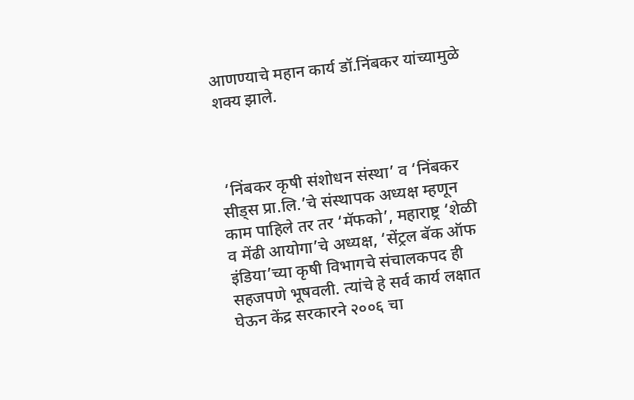आणण्याचे महान कार्य डॉ.निंबकर यांच्यामुळे शक्य झाले.



 ‘निंबकर कृषी संशोधन संस्था’ व ‘निंबकर सीड्स प्रा.लि.’चे संस्थापक अध्यक्ष म्हणून काम पाहिले तर तर ‘मॅफको’, महाराष्ट्र ‘शेळी व मेंढी आयोगा’चे अध्यक्ष, ‘सेंट्रल बॅक ऑफ इंडिया’च्या कृषी विभागचे संचालकपद ही सहजपणे भूषवली. त्यांचे हे सर्व कार्य लक्षात घेऊन केंद्र सरकारने २००६ चा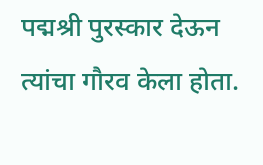पद्मश्री पुरस्कार देऊन त्यांचा गौरव केला होता.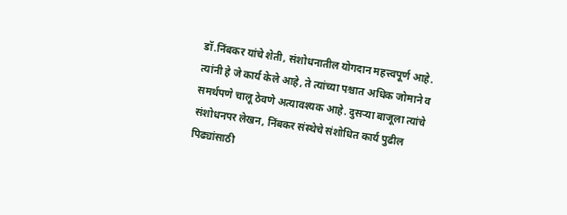डॉ.निंबकर यांचे शेती, संशोधनातील योगदान महत्त्वपूर्ण आहे. त्यांनी हे जे कार्य केले आहे, ते त्यांच्या पश्चात अधिक जोमाने व समर्थपणे चालू ठेवणे अत्यावश्यक आहे. दुसऱ्या बाजूला त्यांचे संशोधनपर लेखन, निंबकर संस्थेचे संशोधित कार्य पुढील पिढ्यांसाठी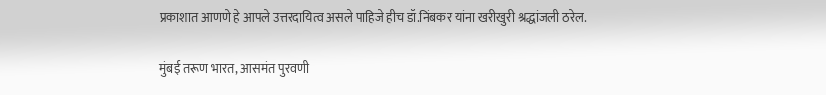प्रकाशात आणणे हे आपले उत्तरदायित्व असले पाहिजे हीच डॉ.निंबकर यांना खरीखुरी श्रद्धांजली ठरेल.

मुंबई तरूण भारत, आसमंत पुरवणी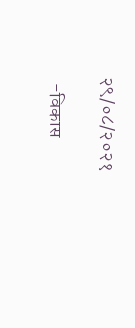२९/०८/२०२१

  -विकास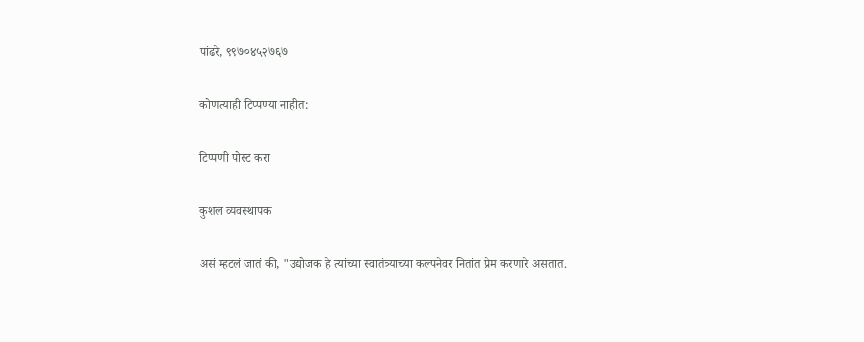पांढरे, ९९७०४५२७६७

कोणत्याही टिप्पण्‍या नाहीत:

टिप्पणी पोस्ट करा

कुशल व्यवस्थापक

असं म्हटलं जातं की, "उद्योजक हे त्यांच्या स्वातंत्र्याच्या कल्पनेवर नितांत प्रेम करणारे असतात.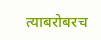त्याबरोबरच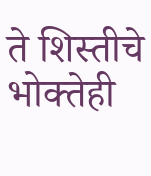ते शिस्तीचे भोक्तेही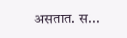असतात. स...